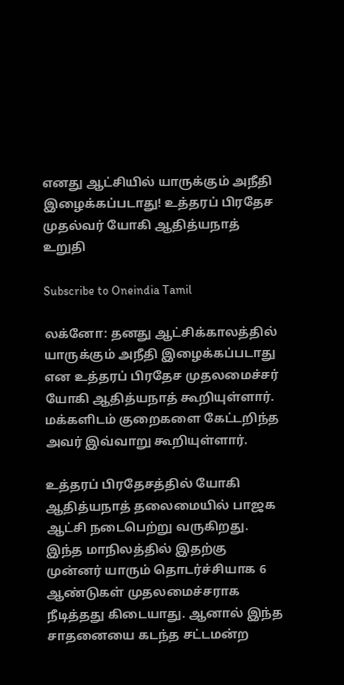எனது ஆட்சியில் யாருக்கும் அநீதி இழைக்கப்படாது! உத்தரப் பிரதேச முதல்வர் யோகி ஆதித்யநாத் உறுதி

Subscribe to Oneindia Tamil

லக்னோ: தனது ஆட்சிக்காலத்தில் யாருக்கும் அநீதி இழைக்கப்படாது என உத்தரப் பிரதேச முதலமைச்சர் யோகி ஆதித்யநாத் கூறியுள்ளார். மக்களிடம் குறைகளை கேட்டறிந்த அவர் இவ்வாறு கூறியுள்ளார்.

உத்தரப் பிரதேசத்தில் யோகி ஆதித்யநாத் தலைமையில் பாஜக ஆட்சி நடைபெற்று வருகிறது. இந்த மாநிலத்தில் இதற்கு முன்னர் யாரும் தொடர்ச்சியாக 6 ஆண்டுகள் முதலமைச்சராக நீடித்தது கிடையாது. ஆனால் இந்த சாதனையை கடந்த சட்டமன்ற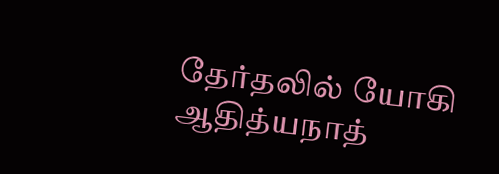தேர்தலில் யோகி ஆதித்யநாத்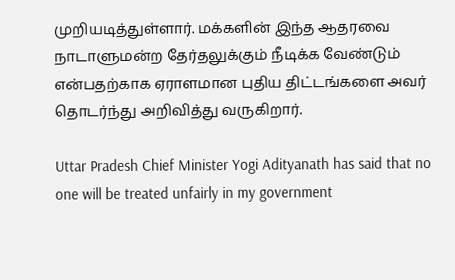முறியடித்துள்ளார். மக்களின் இந்த ஆதரவை நாடாளுமன்ற தேர்தலுக்கும் நீடிக்க வேண்டும் என்பதற்காக ஏராளமான புதிய திட்டங்களை அவர் தொடர்ந்து அறிவித்து வருகிறார்.

Uttar Pradesh Chief Minister Yogi Adityanath has said that no one will be treated unfairly in my government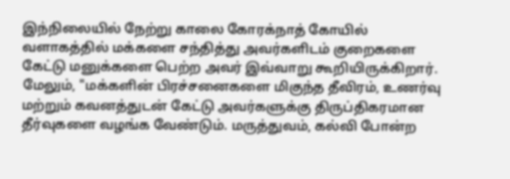இந்நிலையில் நேற்று காலை கோரக்நாத் கோயில் வளாகத்தில் மக்களை சந்தித்து அவர்களிடம் குறைகளை கேட்டு மனுக்களை பெற்ற அவர் இவ்வாறு கூறியிருக்கிறார். மேலும், "மக்களின் பிரச்சனைகளை மிகுந்த தீவிரம், உணர்வு மற்றும் கவனத்துடன் கேட்டு அவர்களுக்கு திருப்திகரமான தீர்வுகளை வழங்க வேண்டும். மருத்துவம், கல்வி போன்ற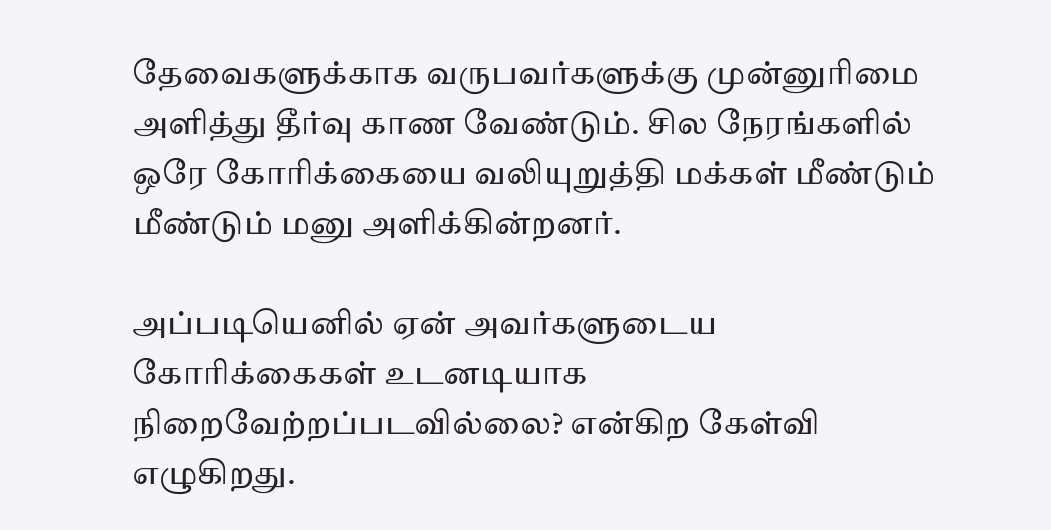தேவைகளுக்காக வருபவர்களுக்கு முன்னுரிமை அளித்து தீர்வு காண வேண்டும். சில நேரங்களில் ஒரே கோரிக்கையை வலியுறுத்தி மக்கள் மீண்டும் மீண்டும் மனு அளிக்கின்றனர்.

அப்படியெனில் ஏன் அவர்களுடைய கோரிக்கைகள் உடனடியாக நிறைவேற்றப்படவில்லை? என்கிற கேள்வி எழுகிறது.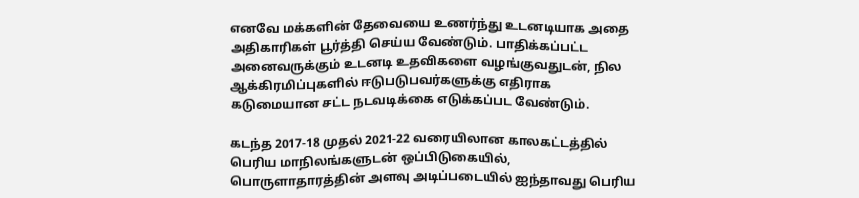எனவே மக்களின் தேவையை உணர்ந்து உடனடியாக அதை அதிகாரிகள் பூர்த்தி செய்ய வேண்டும். பாதிக்கப்பட்ட அனைவருக்கும் உடனடி உதவிகளை வழங்குவதுடன், நில ஆக்கிரமிப்புகளில் ஈடுபடுபவர்களுக்கு எதிராக கடுமையான சட்ட நடவடிக்கை எடுக்கப்பட வேண்டும்.

கடந்த 2017-18 முதல் 2021-22 வரையிலான காலகட்டத்தில் பெரிய மாநிலங்களுடன் ஒப்பிடுகையில், பொருளாதாரத்தின் அளவு அடிப்படையில் ஐந்தாவது பெரிய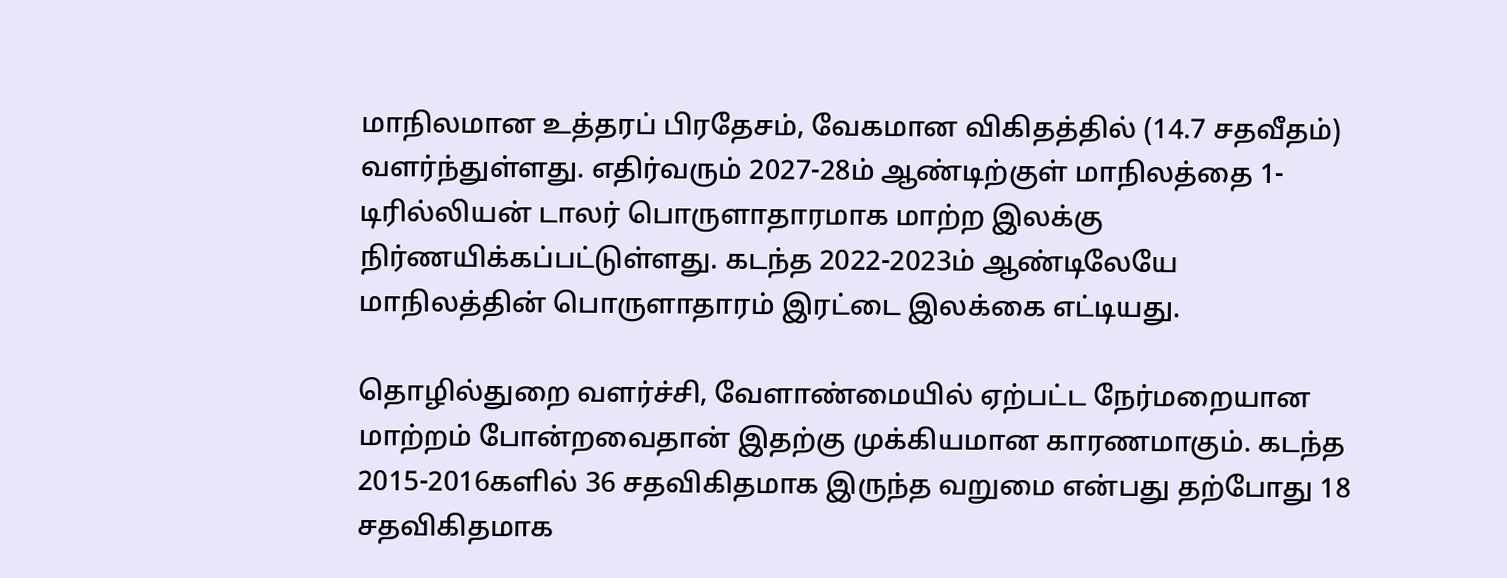மாநிலமான உத்தரப் பிரதேசம், வேகமான விகிதத்தில் (14.7 சதவீதம்) வளர்ந்துள்ளது. எதிர்வரும் 2027-28ம் ஆண்டிற்குள் மாநிலத்தை 1-டிரில்லியன் டாலர் பொருளாதாரமாக மாற்ற இலக்கு நிர்ணயிக்கப்பட்டுள்ளது. கடந்த 2022-2023ம் ஆண்டிலேயே மாநிலத்தின் பொருளாதாரம் இரட்டை இலக்கை எட்டியது.

தொழில்துறை வளர்ச்சி, வேளாண்மையில் ஏற்பட்ட நேர்மறையான மாற்றம் போன்றவைதான் இதற்கு முக்கியமான காரணமாகும். கடந்த 2015-2016களில் 36 சதவிகிதமாக இருந்த வறுமை என்பது தற்போது 18 சதவிகிதமாக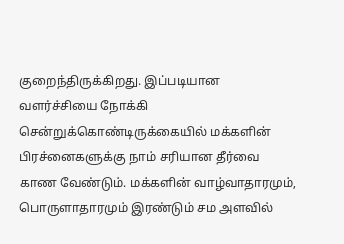குறைந்திருக்கிறது. இப்படியான வளர்ச்சியை நோக்கி சென்றுக்கொண்டிருக்கையில் மக்களின் பிரச்னைகளுக்கு நாம் சரியான தீர்வை காண வேண்டும். மக்களின் வாழ்வாதாரமும், பொருளாதாரமும் இரண்டும் சம அளவில்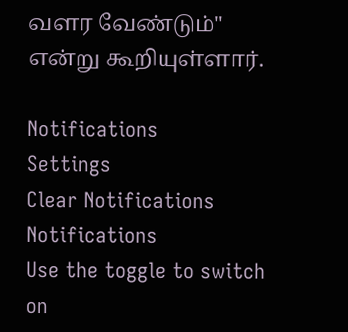வளர வேண்டும்" என்று கூறியுள்ளார்.

Notifications
Settings
Clear Notifications
Notifications
Use the toggle to switch on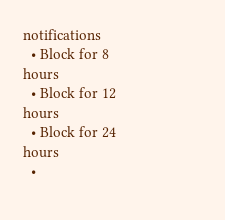notifications
  • Block for 8 hours
  • Block for 12 hours
  • Block for 24 hours
  •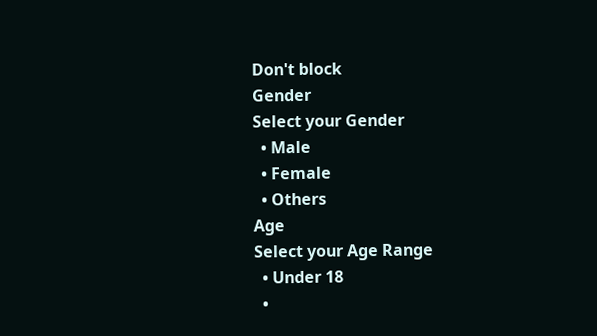Don't block
Gender
Select your Gender
  • Male
  • Female
  • Others
Age
Select your Age Range
  • Under 18
  •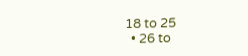18 to 25
  • 26 to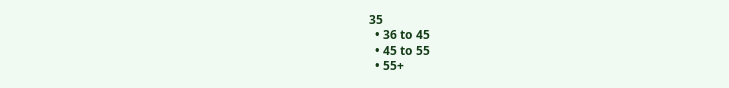35
  • 36 to 45
  • 45 to 55
  • 55+